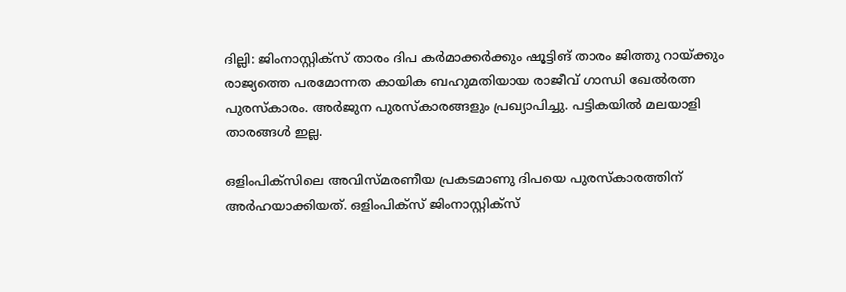ദില്ലി: ജിംനാസ്റ്റിക്‌സ് താരം ദിപ കര്‍മാക്കര്‍ക്കും ഷൂട്ടിങ് താരം ജിത്തു റായ്ക്കും രാജ്യത്തെ പരമോന്നത കായിക ബഹുമതിയായ രാജീവ് ഗാന്ധി ഖേല്‍രത്ന പുരസ്കാരം. അര്‍ജുന പുരസ്കാരങ്ങളും പ്രഖ്യാപിച്ചു. പട്ടികയില്‍ മലയാളി താരങ്ങള്‍ ഇല്ല.

ഒളിംപിക്‌സിലെ അവിസ്മരണീയ പ്രകടമാണു ദിപയെ പുരസ്കാരത്തിന് അര്‍ഹയാക്കിയത്. ഒളിംപിക്‌സ് ജിംനാസ്റ്റിക്സ്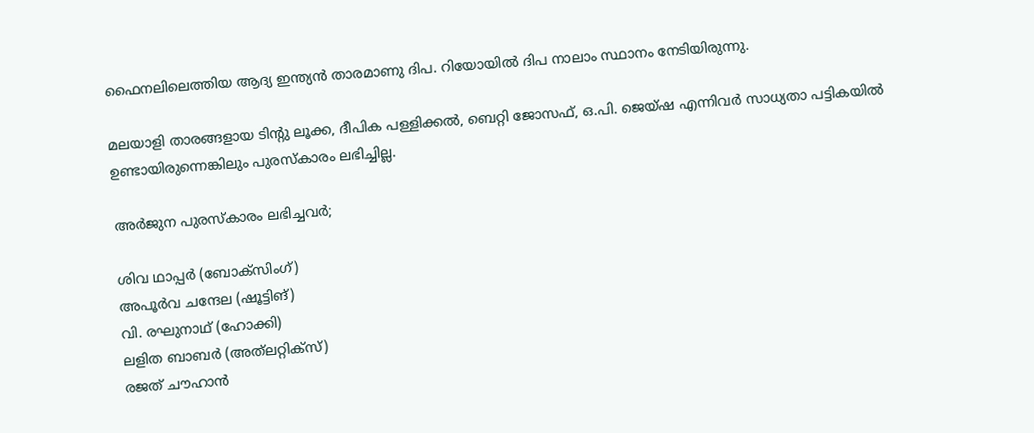ഫൈനലിലെത്തിയ ആദ്യ ഇന്ത്യന്‍ താരമാണു ദിപ. റിയോയില്‍ ദിപ നാലാം സ്ഥാനം നേടിയിരുന്നു.

മലയാളി താരങ്ങളായ ടിന്റു ലൂക്ക, ദീപിക പള്ളിക്കല്‍, ബെറ്റി ജോസഫ്, ഒ.പി. ജെയ്ഷ എന്നിവര്‍ സാധ്യതാ പട്ടികയില്‍ ഉണ്ടായിരുന്നെങ്കിലും പുരസ്കാരം ലഭിച്ചില്ല.

അര്‍ജുന പുരസ്കാരം ലഭിച്ചവര്‍;

ശിവ ഥാപ്പര്‍ (ബോക്‌സിംഗ്)
അപൂര്‍വ ചന്ദേല (ഷൂട്ടിങ്)
വി. രഘുനാഥ് (ഹോക്കി)
ലളിത ബാബര്‍ (അത്‌ലറ്റിക്‌സ്)
രജത് ചൗഹാന്‍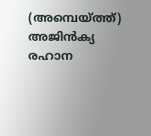(അമ്പെയ്ത്ത്)
അജിന്‍ക്യ രഹാന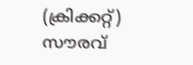(ക്രിക്കറ്റ്)
സൗരവ്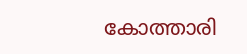കോത്താരി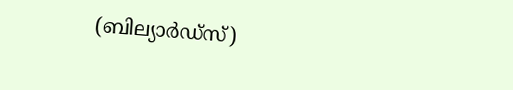(ബില്യാര്‍ഡ്സ്)